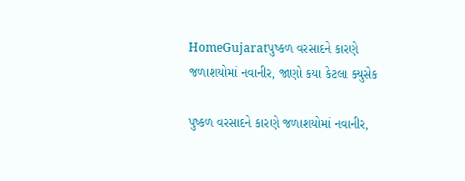HomeGujaratપુષ્કળ વરસાદને કારણે જળાશયોમાં નવાનીર, જાણો કયા કેટલા ક્યુસેક

પુષ્કળ વરસાદને કારણે જળાશયોમાં નવાનીર,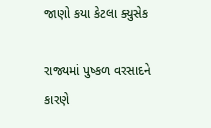જાણો કયા કેટલા ક્યુસેક

રાજ્યમાં પુષ્કળ વરસાદને કારણે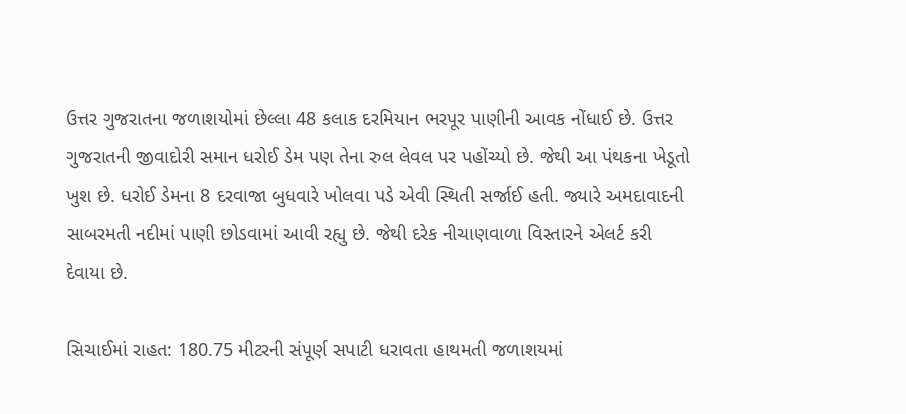ઉત્તર ગુજરાતના જળાશયોમાં છેલ્લા 48 કલાક દરમિયાન ભરપૂર પાણીની આવક નોંધાઈ છે. ઉત્તર ગુજરાતની જીવાદોરી સમાન ધરોઈ ડેમ પણ તેના રુલ લેવલ પર પહોંચ્યો છે. જેથી આ પંથકના ખેડૂતો ખુશ છે. ધરોઈ ડેમના 8 દરવાજા બુધવારે ખોલવા પડે એવી સ્થિતી સર્જાઈ હતી. જ્યારે અમદાવાદની સાબરમતી નદીમાં પાણી છોડવામાં આવી રહ્યુ છે. જેથી દરેક નીચાણવાળા વિસ્તારને એલર્ટ કરી દેવાયા છે.

સિચાઈમાં રાહત: 180.75 મીટરની સંપૂર્ણ સપાટી ધરાવતા હાથમતી જળાશયમાં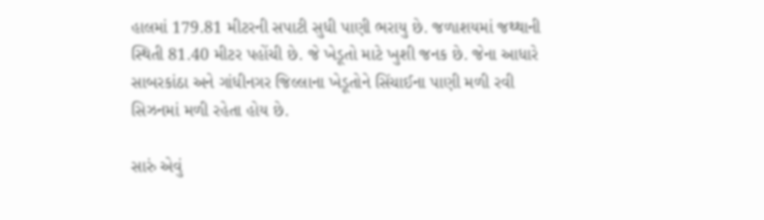હાલમાં 179.81 મીટરની સપાટી સુધી પાણી ભરાયુ છે. જળાશયમાં જથ્થાની સ્થિતી 81.40 મીટર પહોંચી છે. જે ખેડૂતો માટે ખુશી જનક છે. જેના આધારે સાબરકાંઠા અને ગાંધીનગર જિલ્લાના ખેડૂતોને સિંચાઈના પાણી મળી રવી સિઝનમાં મળી રહેતા હોય છે.

સારું એવું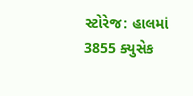સ્ટોરેજ: હાલમાં 3855 ક્યુસેક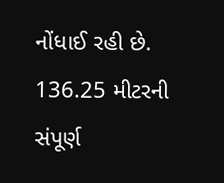નોંધાઈ રહી છે. 136.25 મીટરની સંપૂર્ણ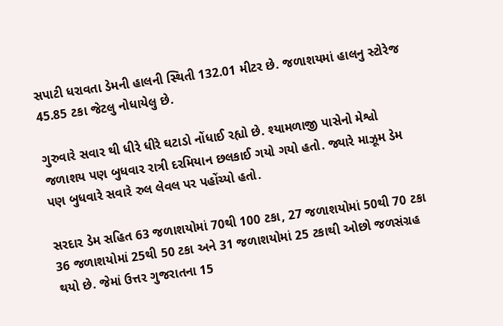સપાટી ધરાવતા ડેમની હાલની સ્થિતી 132.01 મીટર છે. જળાશયમાં હાલનુ સ્ટોરેજ 45.85 ટકા જેટલુ નોધાયેલુ છે.

ગુરુવારે સવાર થી ધીરે ધીરે ઘટાડો નોંધાઈ રહ્યો છે. શ્યામળાજી પાસેનો મેશ્વો જળાશય પણ બુધવાર રાત્રી દરમિયાન છલકાઈ ગયો ગયો હતો. જ્યારે માઝૂમ ડેમ પણ બુધવારે સવારે રુલ લેવલ પર પહોંચ્યો હતો.

સરદાર ડેમ સહિત 63 જળાશયોમાં 70થી 100 ટકા, 27 જળાશયોમાં 50થી 70 ટકા 36 જળાશયોમાં 25થી 50 ટકા અને 31 જળાશયોમાં 25 ટકાથી ઓછો જળસંગ્રહ થયો છે. જેમાં ઉત્તર ગુજરાતના 15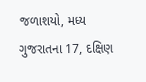જળાશયો, મધ્ય ગુજરાતના 17, દક્ષિણ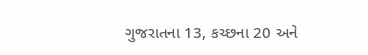ગુજરાતના 13, કચ્છના 20 અને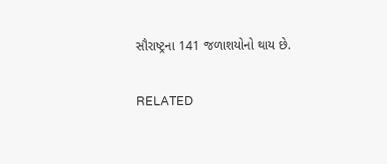સૌરાષ્ટ્રના 141 જળાશયોનો થાય છે.

RELATED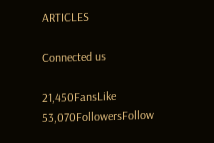ARTICLES

Connected us

21,450FansLike
53,070FollowersFollow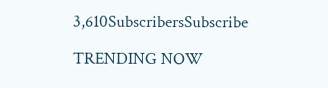3,610SubscribersSubscribe

TRENDING NOW